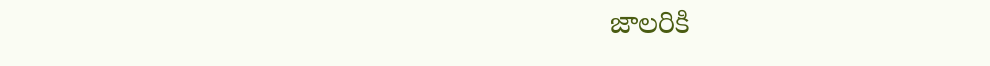జాలరికి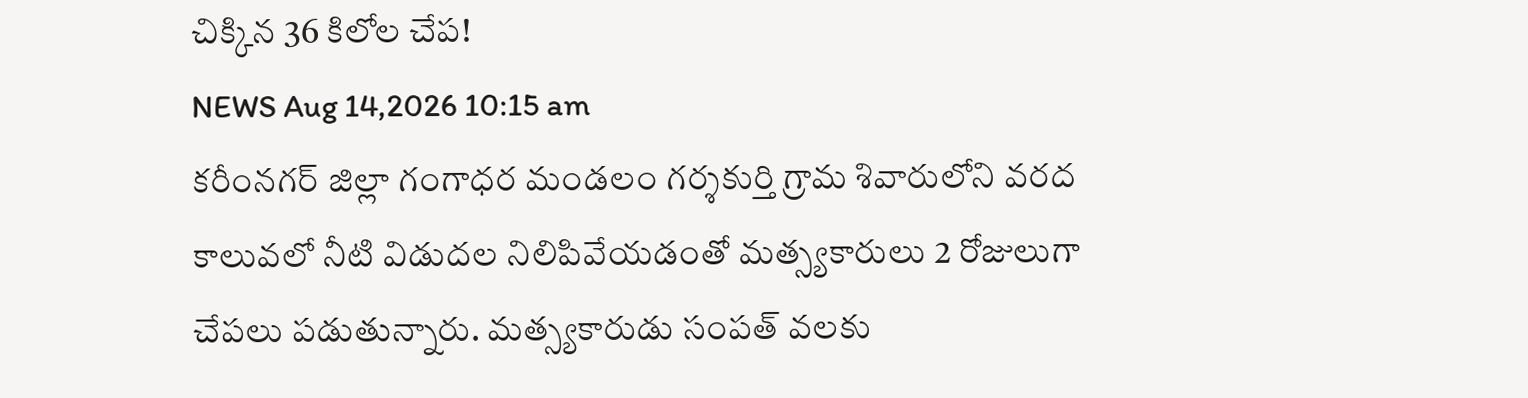చిక్కిన 36 కిలోల చేప!
NEWS Aug 14,2026 10:15 am
కరీంనగర్ జిల్లా గంగాధర మండలం గర్శకుర్తి గ్రామ శివారులోని వరద కాలువలో నీటి విడుదల నిలిపివేయడంతో మత్స్యకారులు 2 రోజులుగా చేపలు పడుతున్నారు. మత్స్యకారుడు సంపత్ వలకు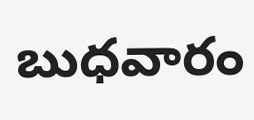బుధవారం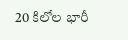20 కిలోల భారీ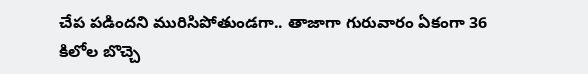చేప పడిందని మురిసిపోతుండగా.. తాజాగా గురువారం ఏకంగా 36 కిలోల బొచ్చె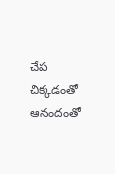చేప చిక్కడంతో ఆనందంతో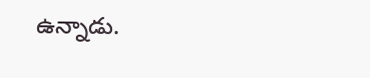ఉన్నాడు.